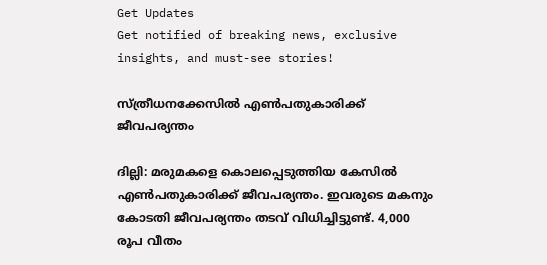Get Updates
Get notified of breaking news, exclusive insights, and must-see stories!

സ്ത്രീധനക്കേസില്‍ എണ്‍പതുകാരിക്ക് ജീവപര്യന്തം

ദില്ലി: മരുമകളെ കൊലപ്പെടുത്തിയ കേസില്‍ എണ്‍പതുകാരിക്ക് ജീവപര്യന്തം. ഇവരുടെ മകനും കോടതി ജീവപര്യന്തം തടവ് വിധിച്ചിട്ടുണ്ട്. 4,000 രൂപ വീതം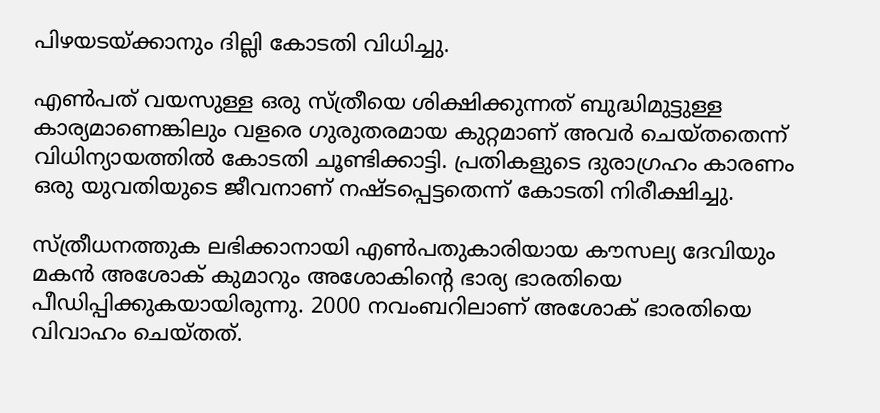പിഴയടയ്ക്കാനും ദില്ലി കോടതി വിധിച്ചു.

എണ്‍പത് വയസുള്ള ഒരു സ്ത്രീയെ ശിക്ഷിക്കുന്നത് ബുദ്ധിമുട്ടുള്ള കാര്യമാണെങ്കിലും വളരെ ഗുരുതരമായ കുറ്റമാണ് അവര്‍ ചെയ്തതെന്ന് വിധിന്യായത്തില്‍ കോടതി ചൂണ്ടിക്കാട്ടി. പ്രതികളുടെ ദുരാഗ്രഹം കാരണം ഒരു യുവതിയുടെ ജീവനാണ് നഷ്ടപ്പെട്ടതെന്ന് കോടതി നിരീക്ഷിച്ചു.

സ്ത്രീധനത്തുക ലഭിക്കാനായി എണ്‍പതുകാരിയായ കൗസല്യ ദേവിയും മകന്‍ അശോക് കുമാറും അശോകിന്റെ ഭാര്യ ഭാരതിയെ പീഡിപ്പിക്കുകയായിരുന്നു. 2000 നവംബറിലാണ് അശോക് ഭാരതിയെ വിവാഹം ചെയ്തത്.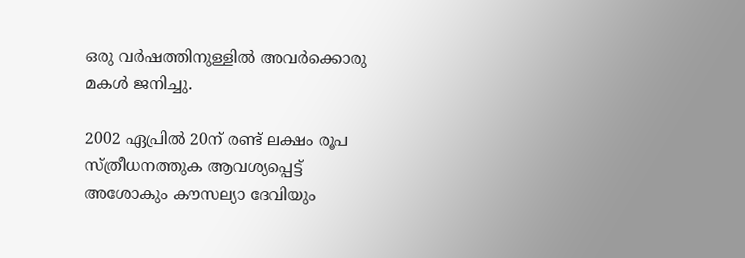ഒരു വര്‍ഷത്തിനുള്ളില്‍ അവര്‍ക്കൊരു മകള്‍ ജനിച്ചു.

2002 ഏപ്രില്‍ 20ന് രണ്ട് ലക്ഷം രൂപ സ്ത്രീധനത്തുക ആവശ്യപ്പെട്ട് അശോകും കൗസല്യാ ദേവിയും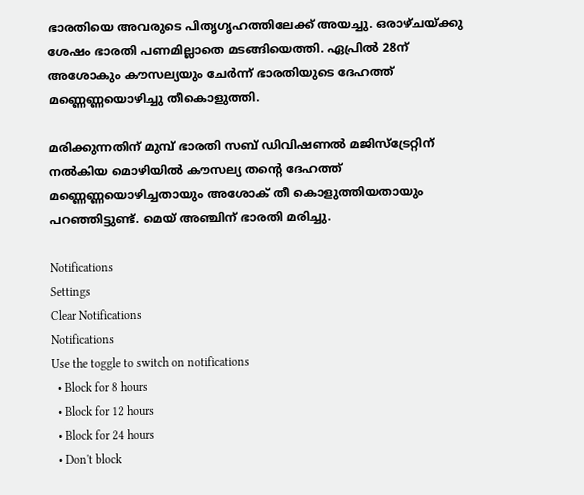ഭാരതിയെ അവരുടെ പിതൃഗൃഹത്തിലേക്ക് അയച്ചു. ഒരാഴ്ചയ്ക്കു ശേഷം ഭാരതി പണമില്ലാതെ മടങ്ങിയെത്തി. ഏപ്രില്‍ 28ന് അശോകും കൗസല്യയും ചേര്‍ന്ന് ഭാരതിയുടെ ദേഹത്ത് മണ്ണെണ്ണയൊഴിച്ചു തീകൊളുത്തി.

മരിക്കുന്നതിന് മുമ്പ് ഭാരതി സബ് ഡിവിഷണല്‍ മജിസ്ട്രേറ്റിന് നല്‍കിയ മൊഴിയില്‍ കൗസല്യ തന്റെ ദേഹത്ത് മണ്ണെണ്ണയൊഴിച്ചതായും അശോക് തീ കൊളുത്തിയതായും പറഞ്ഞിട്ടുണ്ട്. മെയ് അഞ്ചിന് ഭാരതി മരിച്ചു.

Notifications
Settings
Clear Notifications
Notifications
Use the toggle to switch on notifications
  • Block for 8 hours
  • Block for 12 hours
  • Block for 24 hours
  • Don't block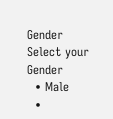Gender
Select your Gender
  • Male
  •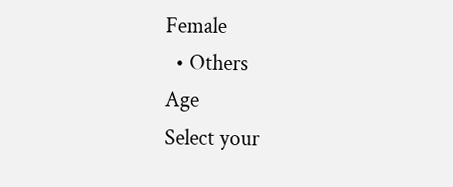Female
  • Others
Age
Select your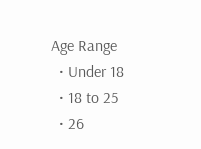Age Range
  • Under 18
  • 18 to 25
  • 26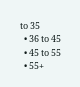to 35
  • 36 to 45
  • 45 to 55
  • 55+